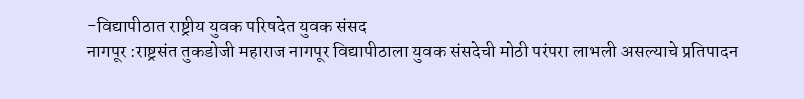-विद्यापीठात राष्ट्रीय युवक परिषदेत युवक संसद
नागपूर :राष्ट्रसंत तुकडोजी महाराज नागपूर विद्यापीठाला युवक संसदेची मोठी परंपरा लाभली असल्याचे प्रतिपादन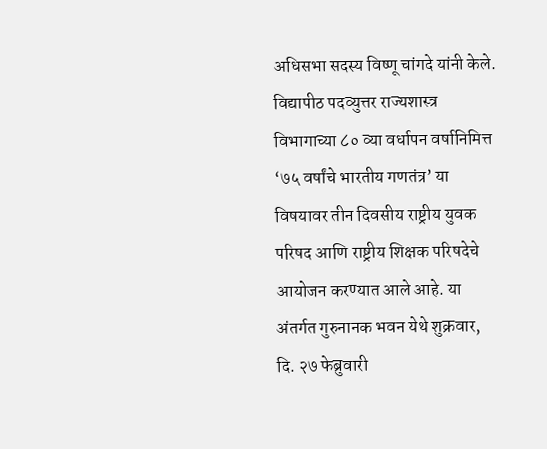अधिसभा सदस्य विष्णू चांगदे यांनी केले. विद्यापीठ पदव्युत्तर राज्यशास्त्र विभागाच्या ८० व्या वर्धापन वर्षानिमित्त ‘७५ वर्षांचे भारतीय गणतंत्र’ या विषयावर तीन दिवसीय राष्ट्रीय युवक परिषद आणि राष्ट्रीय शिक्षक परिषदेचे आयोजन करण्यात आले आहे. या अंतर्गत गुरुनानक भवन येथे शुक्रवार, दि. २७ फेब्रुवारी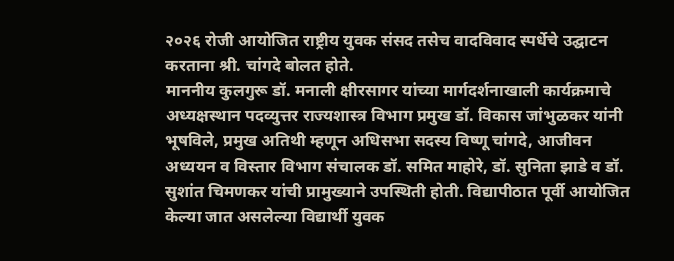२०२६ रोजी आयोजित राष्ट्रीय युवक संसद तसेच वादविवाद स्पर्धेचे उद्घाटन करताना श्री. चांगदे बोलत होते.
माननीय कुलगुरू डॉ. मनाली क्षीरसागर यांच्या मार्गदर्शनाखाली कार्यक्रमाचे अध्यक्षस्थान पदव्युत्तर राज्यशास्त्र विभाग प्रमुख डॉ. विकास जांभुळकर यांनी भूषविले, प्रमुख अतिथी म्हणून अधिसभा सदस्य विष्णू चांगदे, आजीवन अध्ययन व विस्तार विभाग संचालक डॉ. समित माहोरे, डॉ. सुनिता झाडे व डॉ. सुशांत चिमणकर यांची प्रामुख्याने उपस्थिती होती. विद्यापीठात पूर्वी आयोजित केल्या जात असलेल्या विद्यार्थी युवक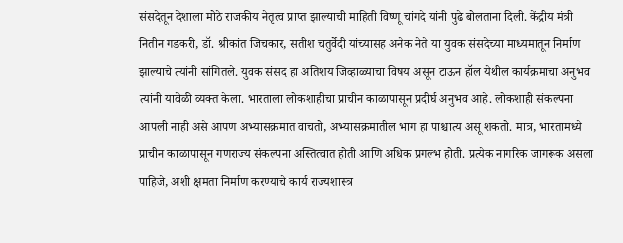संसदेतून देशाला मोठे राजकीय नेतृत्व प्राप्त झाल्याची माहिती विष्णू चांगदे यांनी पुढे बोलताना दिली. केंद्रीय मंत्री नितीन गडकरी, डॉ. श्रीकांत जिचकार, सतीश चतुर्वेदी यांच्यासह अनेक नेते या युवक संसदेच्या माध्यमातून निर्माण झाल्याचे त्यांनी सांगितले. युवक संसद हा अतिशय जिव्हाळ्याचा विषय असून टाऊन हॉल येथील कार्यक्रमाचा अनुभव त्यांनी यावेळी व्यक्त केला. भारताला लोकशाहीचा प्राचीन काळापासून प्रदीर्घ अनुभव आहे. लोकशाही संकल्पना आपली नाही असे आपण अभ्यासक्रमात वाचतो, अभ्यासक्रमातील भाग हा पाश्चात्य असू शकतो. मात्र, भारतामध्ये प्राचीन काळापासून गणराज्य संकल्पना अस्तित्वात होती आणि अधिक प्रगल्भ होती. प्रत्येक नागरिक जागरूक असला पाहिजे, अशी क्षमता निर्माण करण्याचे कार्य राज्यशास्त्र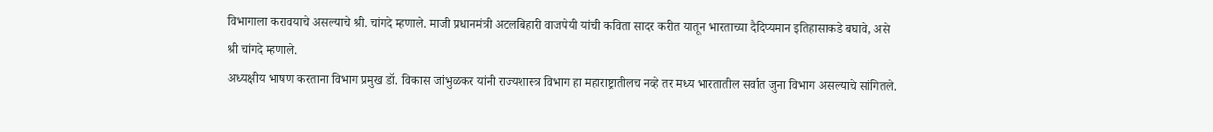विभागाला करावयाचे असल्याचे श्री. चांगदे म्हणाले. माजी प्रधानमंत्री अटलबिहारी वाजपेयी यांची कविता सादर करीत यातून भारताच्या दैदिप्यमान इतिहासाकडे बघावे, असे श्री चांगदे म्हणाले.
अध्यक्षीय भाषण करताना विभाग प्रमुख डॉ. विकास जांभुळकर यांनी राज्यशास्त्र विभाग हा महाराष्ट्रातीलच नव्हे तर मध्य भारतातील सर्वात जुना विभाग असल्याचे सांगितले.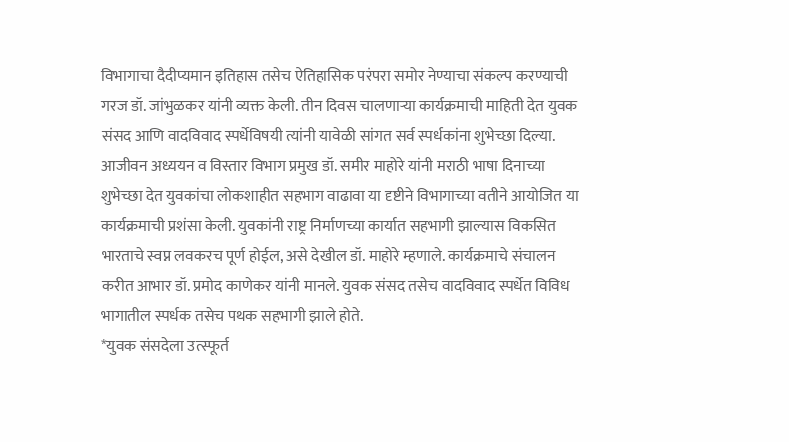विभागाचा दैदीप्यमान इतिहास तसेच ऐतिहासिक परंपरा समोर नेण्याचा संकल्प करण्याची गरज डॉ. जांभुळकर यांनी व्यक्त केली. तीन दिवस चालणाऱ्या कार्यक्रमाची माहिती देत युवक संसद आणि वादविवाद स्पर्धेविषयी त्यांनी यावेळी सांगत सर्व स्पर्धकांना शुभेच्छा दिल्या. आजीवन अध्ययन व विस्तार विभाग प्रमुख डॉ. समीर माहोरे यांनी मराठी भाषा दिनाच्या शुभेच्छा देत युवकांचा लोकशाहीत सहभाग वाढावा या दृष्टीने विभागाच्या वतीने आयोजित या कार्यक्रमाची प्रशंसा केली. युवकांनी राष्ट्र निर्माणच्या कार्यात सहभागी झाल्यास विकसित भारताचे स्वप्न लवकरच पूर्ण होईल, असे देखील डॉ. माहोरे म्हणाले. कार्यक्रमाचे संचालन करीत आभार डॉ. प्रमोद काणेकर यांनी मानले. युवक संसद तसेच वादविवाद स्पर्धेत विविध भागातील स्पर्धक तसेच पथक सहभागी झाले होते.
*युवक संसदेला उत्स्फूर्त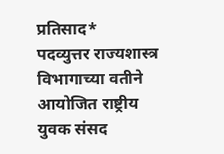प्रतिसाद*
पदव्युत्तर राज्यशास्त्र विभागाच्या वतीने आयोजित राष्ट्रीय युवक संसद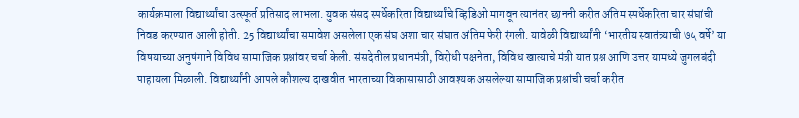कार्यक्रमाला विद्यार्थ्यांचा उत्स्फूर्त प्रतिसाद लाभला. युवक संसद स्पर्धेकरिता विद्यार्थ्यांचे व्हिडिओ मागवून त्यानंतर छाननी करीत अंतिम स्पर्धेकरिता चार संघांची निवड करण्यात आली होती. 25 विद्यार्थ्यांचा समावेश असलेला एक संघ अशा चार संघात अंतिम फेरी रंगली. यावेळी विद्यार्थ्यांनी ‘भारतीय स्वातंत्र्याची ७५ वर्षे’ या विषयाच्या अनुषंगाने विविध सामाजिक प्रश्नांवर चर्चा केली. संसदेतील प्रधानमंत्री, विरोधी पक्षनेता, विविध खात्याचे मंत्री यात प्रश्न आणि उत्तर यामध्ये जुगलबंदी पाहायला मिळाली. विद्यार्थ्यांनी आपले कौशल्य दाखवीत भारताच्या विकासासाठी आवश्यक असलेल्या सामाजिक प्रश्नांची चर्चा करीत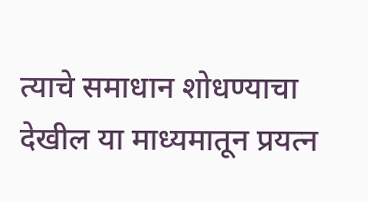त्याचे समाधान शोधण्याचा देखील या माध्यमातून प्रयत्न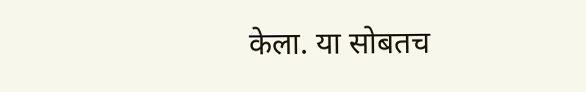केला. या सोबतच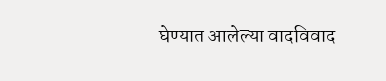घेण्यात आलेल्या वादविवाद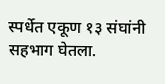स्पर्धेत एकूण १३ संघांनी सहभाग घेतला.